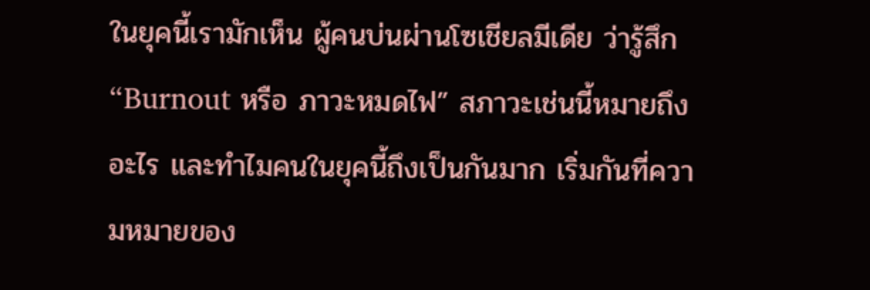ในยุคนี้เรามักเห็น ผู้คนบ่นผ่านโซเชียลมีเดีย ว่ารู้สึก “Burnout หรือ ภาวะหมดไฟ” สภาวะเช่นนี้หมายถึงอะไร และทำไมคนในยุคนี้ถึงเป็นกันมาก เริ่มกันที่ความหมายของ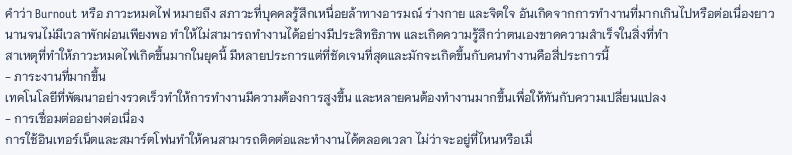คำว่า Burnout หรือ ภาวะหมดไฟ หมายถึง สภาวะที่บุคคลรู้สึกเหนื่อยล้าทางอารมณ์ ร่างกาย และจิตใจ อันเกิดจากการทำงานที่มากเกินไปหรือต่อเนื่องยาวนานจนไม่มีเวลาพักผ่อนเพียงพอ ทำให้ไม่สามารถทำงานได้อย่างมีประสิทธิภาพ และเกิดความรู้สึกว่าตนเองขาดความสำเร็จในสิ่งที่ทำ
สาเหตุที่ทำให้ภาวะหมดไฟเกิดขึ้นมากในยุคนี้ มีหลายประการแต่ที่ชัดเจนที่สุดและมักจะเกิดขึ้นกับคนทำงานคือสี่ประการนี้
- ภาระงานที่มากขึ้น
เทคโนโลยีที่พัฒนาอย่างรวดเร็วทำให้การทำงานมีความต้องการสูงขึ้น และหลายคนต้องทำงานมากขึ้นเพื่อให้ทันกับความเปลี่ยนแปลง
- การเชื่อมต่ออย่างต่อเนื่อง
การใช้อินเทอร์เน็ตและสมาร์ตโฟนทำให้คนสามารถติดต่อและทำงานได้ตลอดเวลา ไม่ว่าจะอยู่ที่ไหนหรือเมื่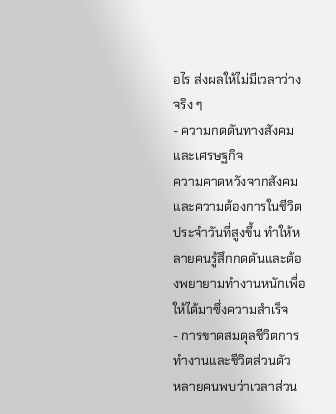อไร ส่งผลให้ไม่มีเวลาว่างจริง ๆ
- ความกดดันทางสังคมและเศรษฐกิจ
ความคาดหวังจากสังคมและความต้องการในชีวิตประจำวันที่สูงขึ้น ทำให้หลายคนรู้สึกกดดันและต้องพยายามทำงานหนักเพื่อให้ได้มาซึ่งความสำเร็จ
- การขาดสมดุลชีวิตการทำงานและชีวิตส่วนตัว
หลายคนพบว่าเวลาส่วน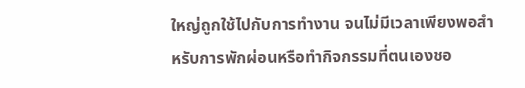ใหญ่ถูกใช้ไปกับการทำงาน จนไม่มีเวลาเพียงพอสำหรับการพักผ่อนหรือทำกิจกรรมที่ตนเองชอ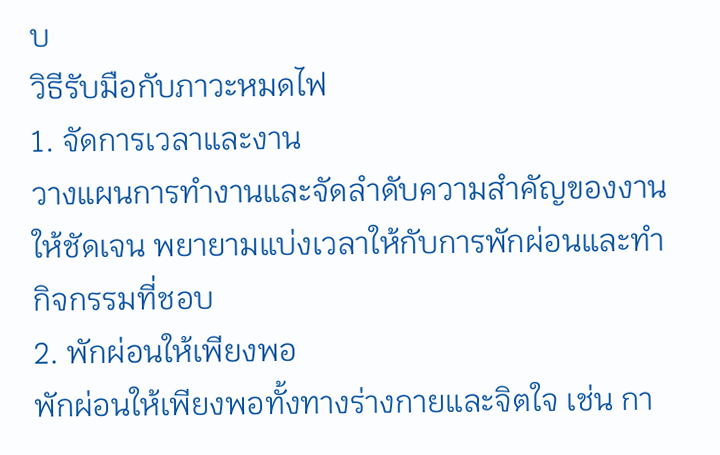บ
วิธีรับมือกับภาวะหมดไฟ
1. จัดการเวลาและงาน
วางแผนการทำงานและจัดลำดับความสำคัญของงานให้ชัดเจน พยายามแบ่งเวลาให้กับการพักผ่อนและทำกิจกรรมที่ชอบ
2. พักผ่อนให้เพียงพอ
พักผ่อนให้เพียงพอทั้งทางร่างกายและจิตใจ เช่น กา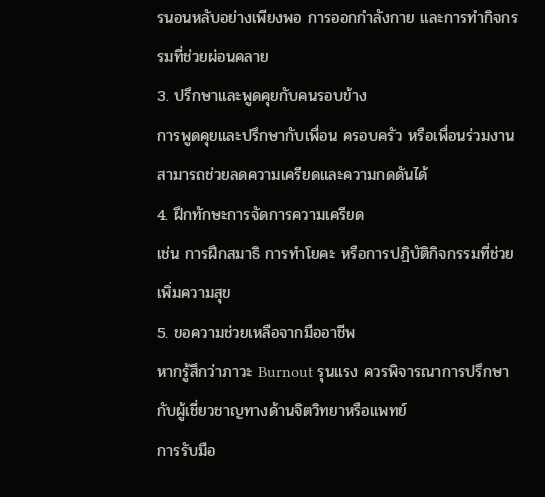รนอนหลับอย่างเพียงพอ การออกกำลังกาย และการทำกิจกรรมที่ช่วยผ่อนคลาย
3. ปรึกษาและพูดคุยกับคนรอบข้าง
การพูดคุยและปรึกษากับเพื่อน ครอบครัว หรือเพื่อนร่วมงานสามารถช่วยลดความเครียดและความกดดันได้
4. ฝึกทักษะการจัดการความเครียด
เช่น การฝึกสมาธิ การทำโยคะ หรือการปฏิบัติกิจกรรมที่ช่วยเพิ่มความสุข
5. ขอความช่วยเหลือจากมืออาชีพ
หากรู้สึกว่าภาวะ Burnout รุนแรง ควรพิจารณาการปรึกษากับผู้เชี่ยวชาญทางด้านจิตวิทยาหรือแพทย์
การรับมือ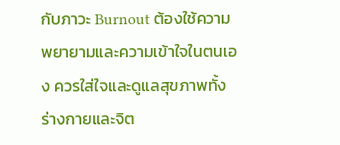กับภาวะ Burnout ต้องใช้ความพยายามและความเข้าใจในตนเอง ควรใส่ใจและดูแลสุขภาพทั้งร่างกายและจิต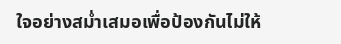ใจอย่างสม่ำเสมอเพื่อป้องกันไม่ให้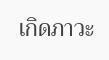เกิดภาวะ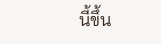นี้ขึ้น